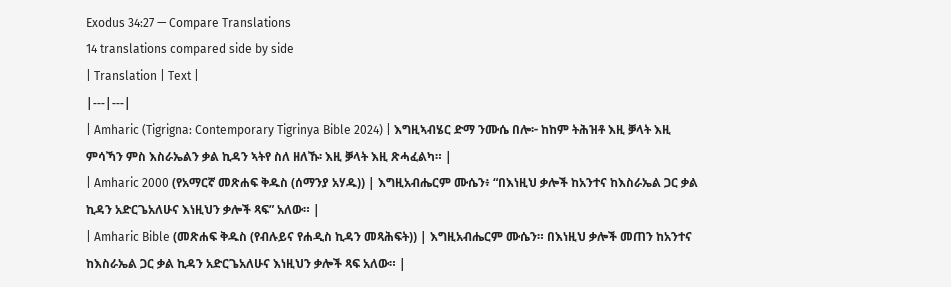Exodus 34:27 — Compare Translations
14 translations compared side by side
| Translation | Text |
|---|---|
| Amharic (Tigrigna: Contemporary Tigrinya Bible 2024) | እግዚኣብሄር ድማ ንሙሴ በሎ፦ ከከም ትሕዝቶ እዚ ቓላት እዚ ምሳኻን ምስ እስራኤልን ቃል ኪዳን ኣትየ ስለ ዘለኹ፡ እዚ ቓላት እዚ ጽሓፈልካ። |
| Amharic 2000 (የአማርኛ መጽሐፍ ቅዱስ (ሰማንያ አሃዱ)) | እግዚአብሔርም ሙሴን፥ “በእነዚህ ቃሎች ከአንተና ከእስራኤል ጋር ቃል ኪዳን አድርጌአለሁና እነዚህን ቃሎች ጻፍ” አለው። |
| Amharic Bible (መጽሐፍ ቅዱስ (የብሉይና የሐዲስ ኪዳን መጻሕፍት)) | እግዚአብሔርም ሙሴን። በእነዚህ ቃሎች መጠን ከአንተና ከእስራኤል ጋር ቃል ኪዳን አድርጌአለሁና እነዚህን ቃሎች ጻፍ አለው። |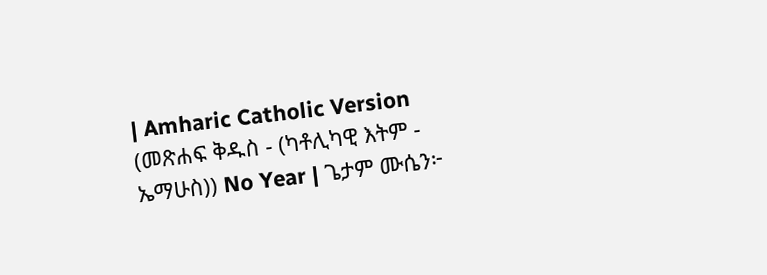| Amharic Catholic Version (መጽሐፍ ቅዱስ - (ካቶሊካዊ እትም - ኤማሁስ)) No Year | ጌታም ሙሴን፦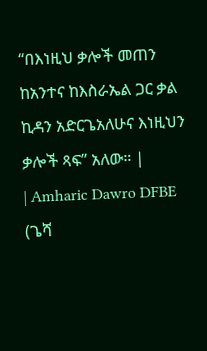“በእነዚህ ቃሎች መጠን ከአንተና ከእስራኤል ጋር ቃል ኪዳን አድርጌአለሁና እነዚህን ቃሎች ጻፍ” አለው። |
| Amharic Dawro DFBE (ጌሻ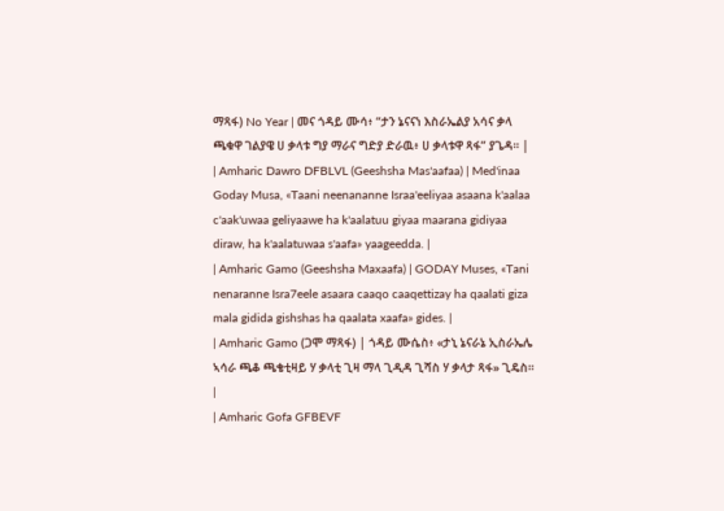ማጻፋ) No Year | መና ጎዳይ ሙሳ፥ “ታን ኔናናነ እስራኤልያ አሳና ቃላ ጫቁዋ ገልያዌ ሀ ቃላቱ ግያ ማራና ግድያ ድራዉ፥ ሀ ቃላቱዋ ጻፋ” ያጌዳ። |
| Amharic Dawro DFBLVL (Geeshsha Mas'aafaa) | Med'inaa Goday Musa, «Taani neenananne Israa'eeliyaa asaana k'aalaa c'aak'uwaa geliyaawe ha k'aalatuu giyaa maarana gidiyaa diraw, ha k'aalatuwaa s'aafa» yaageedda. |
| Amharic Gamo (Geeshsha Maxaafa) | GODAY Muses, «Tani nenaranne Isra7eele asaara caaqo caaqettizay ha qaalati giza mala gidida gishshas ha qaalata xaafa» gides. |
| Amharic Gamo (ጋሞ ማጻፋ) | ጎዳይ ሙሴስ፥ «ታኒ ኔናራኔ ኢስራኤሌ ኣሳራ ጫቆ ጫቄቲዛይ ሃ ቃላቲ ጊዛ ማላ ጊዲዳ ጊሻስ ሃ ቃላታ ጻፋ» ጊዴስ። |
| Amharic Gofa GFBEVF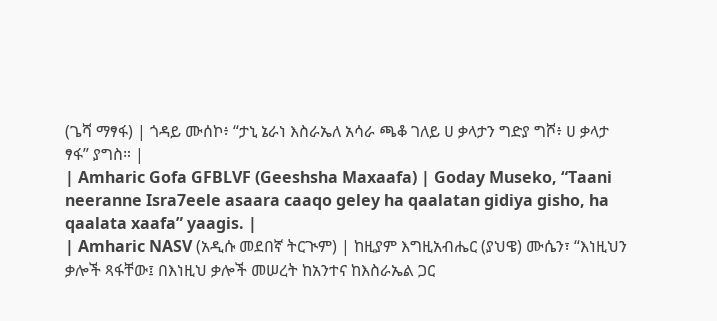(ጌሻ ማፃፋ) | ጎዳይ ሙሰኮ፥ “ታኒ ኔራነ እስራኤለ አሳራ ጫቆ ገለይ ሀ ቃላታን ግድያ ግሾ፥ ሀ ቃላታ ፃፋ” ያግስ። |
| Amharic Gofa GFBLVF (Geeshsha Maxaafa) | Goday Museko, “Taani neeranne Isra7eele asaara caaqo geley ha qaalatan gidiya gisho, ha qaalata xaafa” yaagis. |
| Amharic NASV (አዲሱ መደበኛ ትርጒም) | ከዚያም እግዚአብሔር (ያህዌ) ሙሴን፣ “እነዚህን ቃሎች ጻፋቸው፤ በእነዚህ ቃሎች መሠረት ከአንተና ከእስራኤል ጋር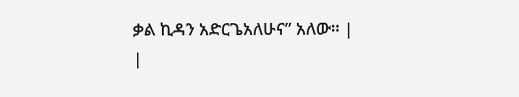ቃል ኪዳን አድርጌአለሁና” አለው። |
|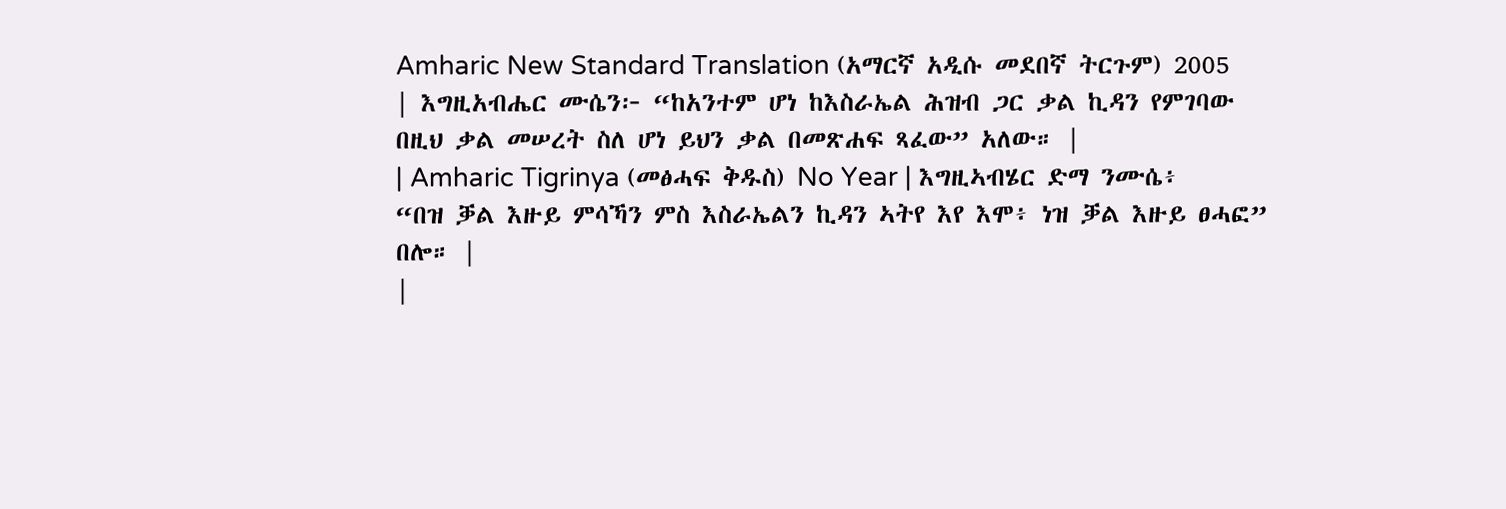Amharic New Standard Translation (አማርኛ አዲሱ መደበኛ ትርጉም) 2005 | እግዚአብሔር ሙሴን፦ “ከአንተም ሆነ ከእስራኤል ሕዝብ ጋር ቃል ኪዳን የምገባው በዚህ ቃል መሠረት ስለ ሆነ ይህን ቃል በመጽሐፍ ጻፈው” አለው። |
| Amharic Tigrinya (መፅሓፍ ቅዱስ) No Year | እግዚኣብሄር ድማ ንሙሴ፥ “በዝ ቓል እዙይ ምሳኻን ምስ እስራኤልን ኪዳን ኣትየ እየ እሞ፥ ነዝ ቓል እዙይ ፀሓፎ” በሎ። |
|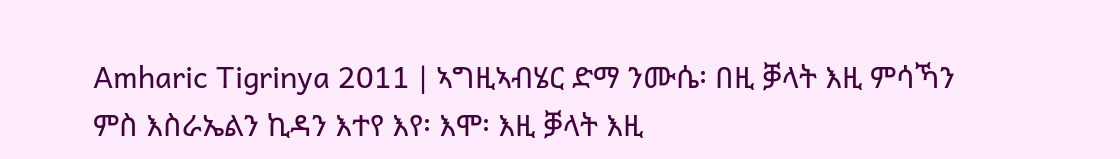Amharic Tigrinya 2011 | ኣግዚኣብሄር ድማ ንሙሴ፡ በዚ ቓላት እዚ ምሳኻን ምስ እስራኤልን ኪዳን እተየ እየ፡ እሞ፡ እዚ ቓላት እዚ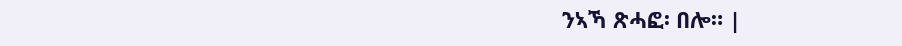ንኣኻ ጽሓፎ፡ በሎ። |